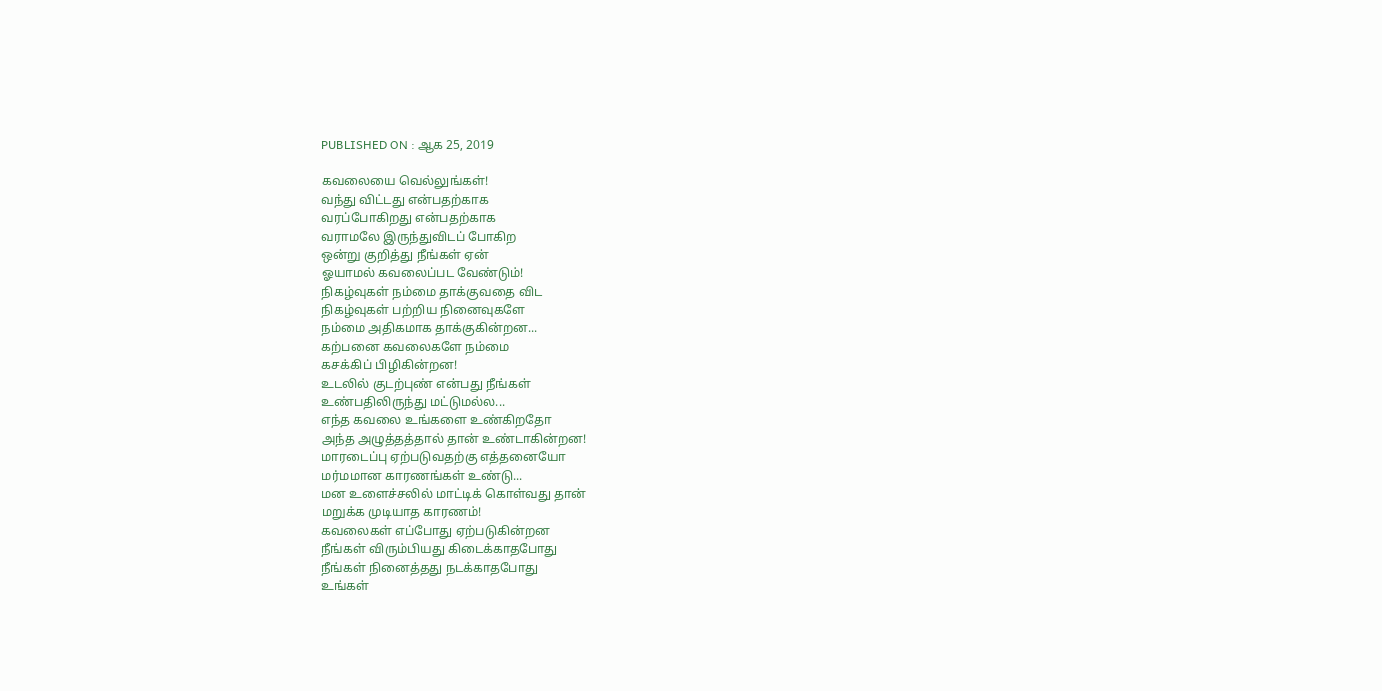PUBLISHED ON : ஆக 25, 2019

கவலையை வெல்லுங்கள்!
வந்து விட்டது என்பதற்காக
வரப்போகிறது என்பதற்காக
வராமலே இருந்துவிடப் போகிற
ஒன்று குறித்து நீங்கள் ஏன்
ஓயாமல் கவலைப்பட வேண்டும்!
நிகழ்வுகள் நம்மை தாக்குவதை விட
நிகழ்வுகள் பற்றிய நினைவுகளே
நம்மை அதிகமாக தாக்குகின்றன...
கற்பனை கவலைகளே நம்மை
கசக்கிப் பிழிகின்றன!
உடலில் குடற்புண் என்பது நீங்கள்
உண்பதிலிருந்து மட்டுமல்ல...
எந்த கவலை உங்களை உண்கிறதோ
அந்த அழுத்தத்தால் தான் உண்டாகின்றன!
மாரடைப்பு ஏற்படுவதற்கு எத்தனையோ
மர்மமான காரணங்கள் உண்டு...
மன உளைச்சலில் மாட்டிக் கொள்வது தான்
மறுக்க முடியாத காரணம்!
கவலைகள் எப்போது ஏற்படுகின்றன
நீங்கள் விரும்பியது கிடைக்காதபோது
நீங்கள் நினைத்தது நடக்காதபோது
உங்கள்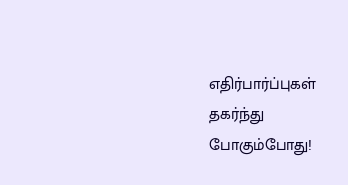எதிர்பார்ப்புகள் தகர்ந்து போகும்போது!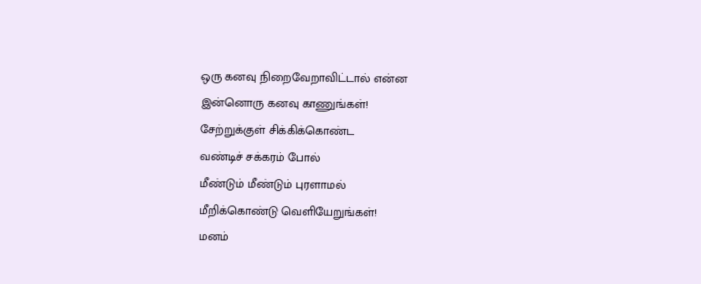ஒரு கனவு நிறைவேறாவிட்டால் என்ன
இன்னொரு கனவு காணுங்கள்!
சேற்றுக்குள் சிக்கிக்கொண்ட
வண்டிச் சக்கரம் போல்
மீண்டும் மீண்டும் புரளாமல்
மீறிக்கொண்டு வெளியேறுங்கள்!
மனம்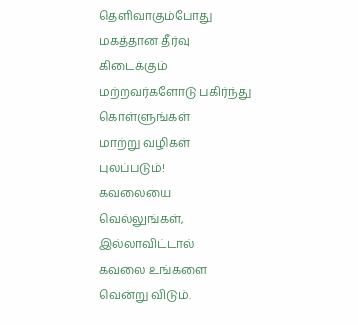தெளிவாகும்போது
மகத்தான தீர்வு கிடைக்கும்
மற்றவர்களோடு பகிர்ந்து கொள்ளுங்கள்
மாற்று வழிகள் புலப்படும்!
கவலையை வெல்லுங்கள், இல்லாவிட்டால்
கவலை உங்களை வென்று விடும்.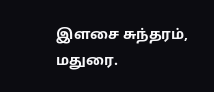இளசை சுந்தரம், மதுரை.